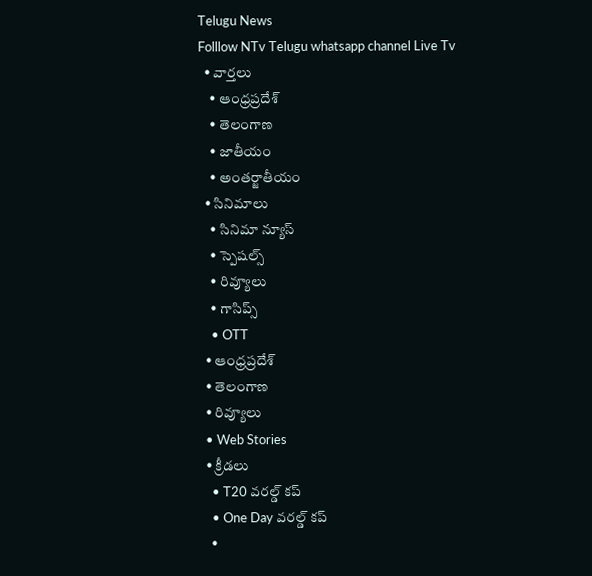Telugu News
Folllow NTv Telugu whatsapp channel Live Tv
  • వార్తలు
    • ఆంధ్రప్రదేశ్
    • తెలంగాణ
    • జాతీయం
    • అంతర్జాతీయం
  • సినిమాలు
    • సినిమా న్యూస్
    • స్పెషల్స్
    • రివ్యూలు
    • గాసిప్స్
    • OTT
  • ఆంధ్రప్రదేశ్
  • తెలంగాణ
  • రివ్యూలు
  • Web Stories
  • క్రీడలు
    • T20 వరల్డ్ కప్
    • One Day వరల్డ్ కప్
    •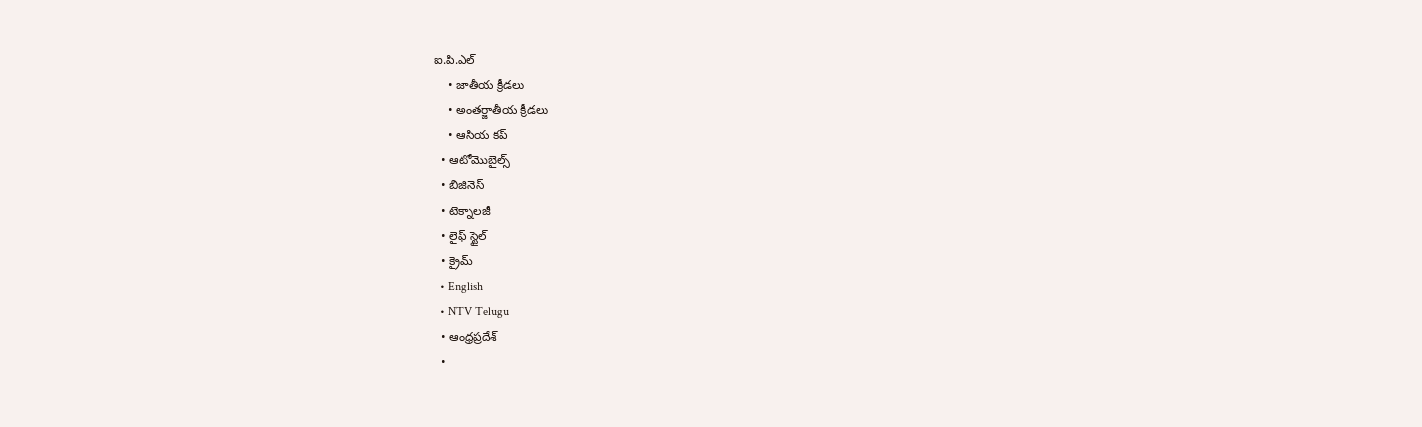ఐ.పి.ఎల్
    • జాతీయ క్రీడలు
    • అంతర్జాతీయ క్రీడలు
    • ఆసియ కప్
  • ఆటోమొబైల్స్
  • బిజినెస్‌
  • టెక్నాలజీ
  • లైఫ్ స్టైల్
  • క్రైమ్
  • English
  • NTV Telugu
  • ఆంధ్రప్రదేశ్
  •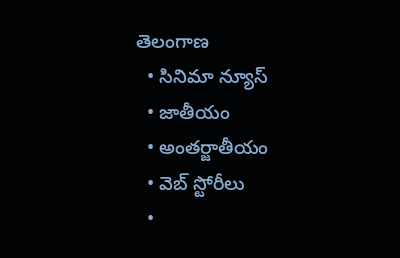తెలంగాణ
  • సినిమా న్యూస్
  • జాతీయం
  • అంతర్జాతీయం
  • వెబ్ స్టోరీలు
  •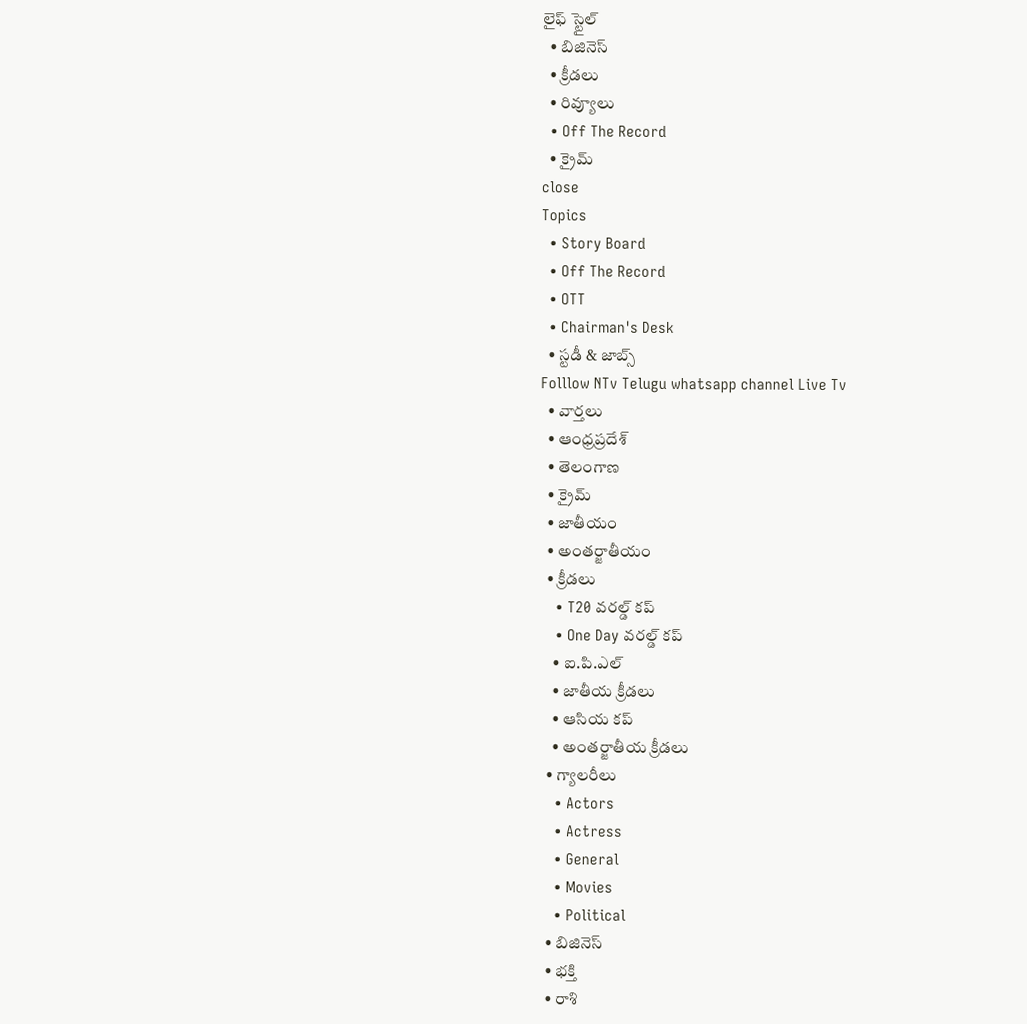లైఫ్ స్టైల్
  • బిజినెస్‌
  • క్రీడలు
  • రివ్యూలు
  • Off The Record
  • క్రైమ్
close
Topics
  • Story Board
  • Off The Record
  • OTT
  • Chairman's Desk
  • స్టడీ & జాబ్స్
Folllow NTv Telugu whatsapp channel Live Tv
  • వార్తలు
  • ఆంధ్రప్రదేశ్
  • తెలంగాణ
  • క్రైమ్
  • జాతీయం
  • అంతర్జాతీయం
  • క్రీడలు
    • T20 వరల్డ్ కప్
    • One Day వరల్డ్ కప్
    • ఐ.పి.ఎల్
    • జాతీయ క్రీడలు
    • ఆసియ కప్
    • అంతర్జాతీయ క్రీడలు
  • గ్యాలరీలు
    • Actors
    • Actress
    • General
    • Movies
    • Political
  • బిజినెస్‌
  • భక్తి
  • రాశి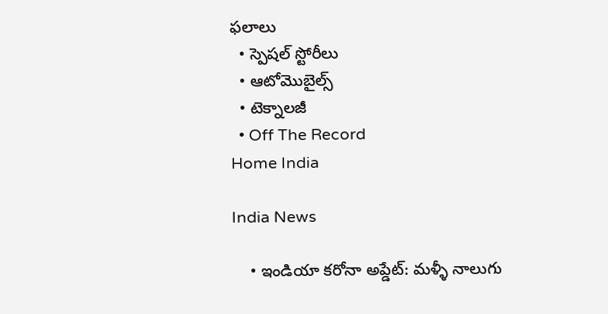ఫలాలు
  • స్పెషల్‌ స్టోరీలు
  • ఆటోమొబైల్స్
  • టెక్నాలజీ
  • Off The Record
Home India

India News

    • ఇండియా కరోనా అప్డేట్: మళ్ళీ నాలుగు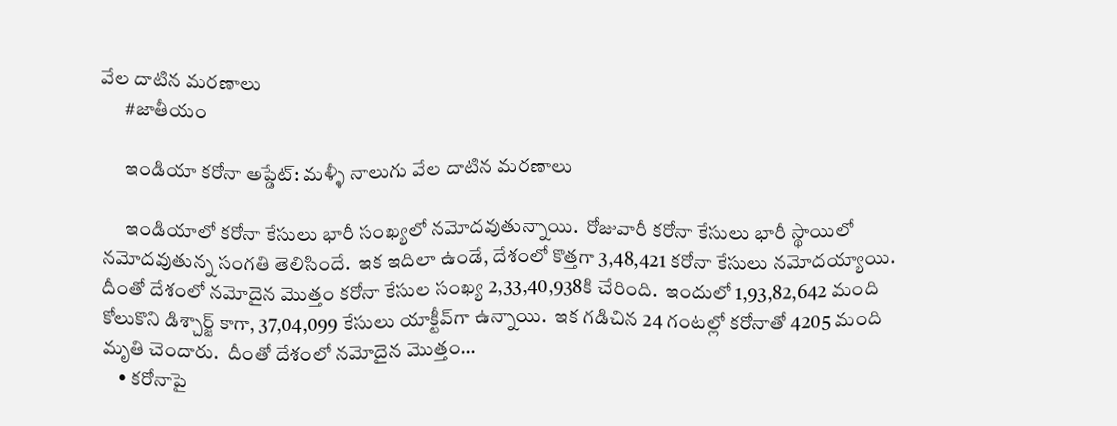వేల దాటిన మరణాలు
      #జాతీయం

      ఇండియా కరోనా అప్డేట్: మళ్ళీ నాలుగు వేల దాటిన మరణాలు

      ఇండియాలో క‌రోనా కేసులు భారీ సంఖ్య‌లో న‌మోద‌వుతున్నాయి.  రోజువారీ క‌రోనా కేసులు భారీ స్థాయిలో న‌మోద‌వుతున్న సంగ‌తి తెలిసిందే.  ఇక ఇదిలా ఉండే, దేశంలో కొత్త‌గా 3,48,421 క‌రోనా కేసులు న‌మోదయ్యాయి.  దీంతో దేశంలో న‌మోదైన మొత్తం క‌రోనా కేసుల సంఖ్య 2,33,40,938కి చేరింది.  ఇందులో 1,93,82,642 మంది కోలుకొని డిశ్చార్జ్ కాగా, 37,04,099 కేసులు యాక్టీవ్‌గా ఉన్నాయి.  ఇక గ‌డిచిన 24 గంట‌ల్లో క‌రోనాతో 4205 మంది మృతి చెందారు.  దీంతో దేశంలో న‌మోదైన మొత్తం…
    • కరోనాపై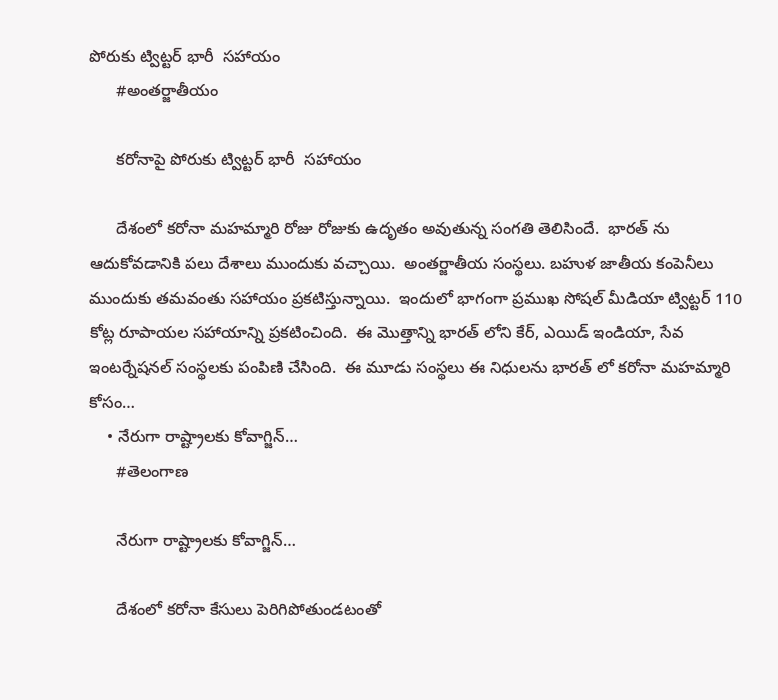పోరుకు ట్విట్టర్ భారీ  సహాయం
      #అంతర్జాతీయం

      కరోనాపై పోరుకు ట్విట్టర్ భారీ  సహాయం

      దేశంలో కరోనా మహమ్మారి రోజు రోజుకు ఉదృతం అవుతున్న సంగతి తెలిసిందే.  భారత్ ను ఆదుకోవడానికి పలు దేశాలు ముందుకు వచ్చాయి.  అంతర్జాతీయ సంస్థలు. బహుళ జాతీయ కంపెనీలు ముందుకు తమవంతు సహాయం ప్రకటిస్తున్నాయి.  ఇందులో భాగంగా ప్రముఖ సోషల్ మీడియా ట్విట్టర్ 110 కోట్ల రూపాయల సహాయాన్ని ప్రకటించింది.  ఈ మొత్తాన్ని భారత్ లోని కేర్, ఎయిడ్ ఇండియా, సేవ ఇంటర్నేషనల్ సంస్థలకు పంపిణి చేసింది.  ఈ మూడు సంస్థలు ఈ నిధులను భారత్ లో కరోనా మహమ్మారి కోసం…
    • నేరుగా రాష్ట్రాలకు కోవాగ్జిన్…
      #తెలంగాణ

      నేరుగా రాష్ట్రాలకు కోవాగ్జిన్…

      దేశంలో క‌రోనా కేసులు పెరిగిపోతుండ‌టంతో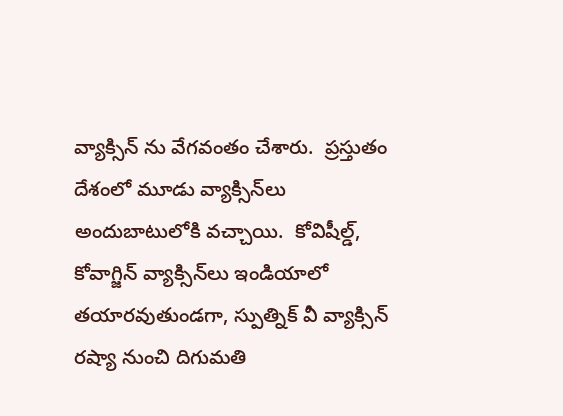వ్యాక్సిన్ ను వేగ‌వంతం చేశారు.  ప్ర‌స్తుతం దేశంలో మూడు వ్యాక్సిన్‌లు అందుబాటులోకి వ‌చ్చాయి.  కోవిషీల్డ్, కోవాగ్జిన్ వ్యాక్సిన్‌లు ఇండియాలో త‌యార‌వుతుండ‌గా, స్పుత్నిక్ వీ వ్యాక్సిన్ ర‌ష్యా నుంచి దిగుమ‌తి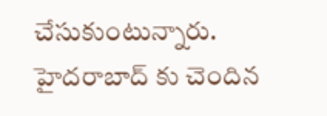చేసుకుంటున్నారు.  హైద‌రాబాద్ కు చెందిన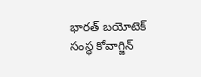భార‌త్ బ‌యోటెక్ సంస్థ కోవాగ్జిన్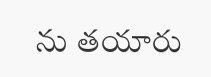ను త‌యారు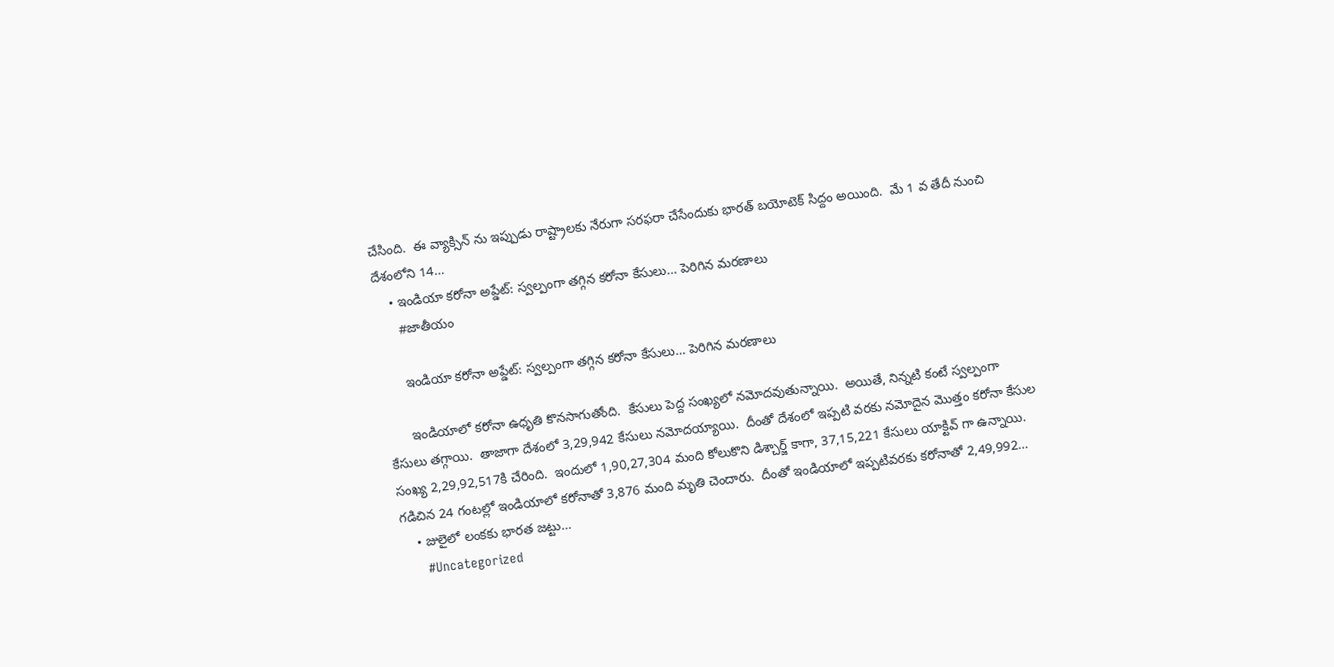చేసింది.  ఈ వ్యాక్సిన్ ను ఇప్పుడు రాష్ట్రాల‌కు నేరుగా స‌ర‌ఫ‌రా చేసేందుకు భార‌త్ బ‌యోటెక్ సిద్దం అయింది.  మే 1 వ తేదీ నుంచి దేశంలోని 14…
    • ఇండియా కరోనా అప్డేట్: స్వల్పంగా తగ్గిన కరోనా కేసులు… పెరిగిన మరణాలు
      #జాతీయం

      ఇండియా కరోనా అప్డేట్: స్వల్పంగా తగ్గిన కరోనా కేసులు… పెరిగిన మరణాలు

      ఇండియాలో కరోనా ఉధృతి కొనసాగుతోంది.  కేసులు పెద్ద సంఖ్యలో నమోదవుతున్నాయి.  అయితే, నిన్నటి కంటే స్వల్పంగా కేసులు తగ్గాయి.  తాజాగా దేశంలో 3,29,942 కేసులు నమోదయ్యాయి.  దీంతో దేశంలో ఇప్పటి వరకు నమోదైన మొత్తం కరోనా కేసుల సంఖ్య 2,29,92,517కి చేరింది.  ఇందులో 1,90,27,304 మంది కోలుకొని డిశ్చార్జ్ కాగా, 37,15,221 కేసులు యాక్టివ్ గా ఉన్నాయి.  గడిచిన 24 గంటల్లో ఇండియాలో కరోనాతో 3,876 మంది మృతి చెందారు.  దీంతో ఇండియాలో ఇప్పటివరకు కరోనాతో 2,49,992…
    • జులైలో లంకకు భారత జట్టు…
      #Uncategorized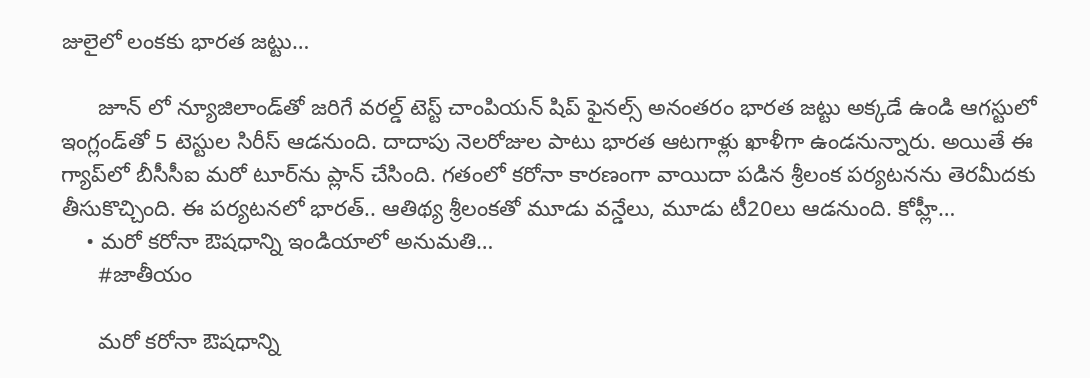జులైలో లంకకు భారత జట్టు…

      జూన్‌ లో న్యూజిలాండ్‌తో జరిగే వరల్డ్ టెస్ట్ చాంపియన్ షిప్ ఫైనల్స్ అనంతరం భారత జట్టు అక్కడే ఉండి ఆగస్టులో ఇంగ్లండ్‌తో 5 టెస్టుల సిరీస్‌ ఆడనుంది. దాదాపు నెలరోజుల పాటు భారత ఆటగాళ్లు ఖాళీగా ఉండనున్నారు. అయితే ఈ గ్యాప్‌లో బీసీసీఐ మరో టూర్‌ను ప్లాన్ చేసింది. గతంలో కరోనా కారణంగా వాయిదా పడిన శ్రీలంక పర్యటనను తెరమీదకు తీసుకొచ్చింది. ఈ పర్యటనలో భారత్.. ఆతిథ్య శ్రీలంకతో మూడు వన్డేలు, మూడు టీ20లు ఆడనుంది. కోహ్లీ…
    • మరో కరోనా ఔషధాన్ని ఇండియాలో అనుమతి…
      #జాతీయం

      మరో కరోనా ఔషధాన్ని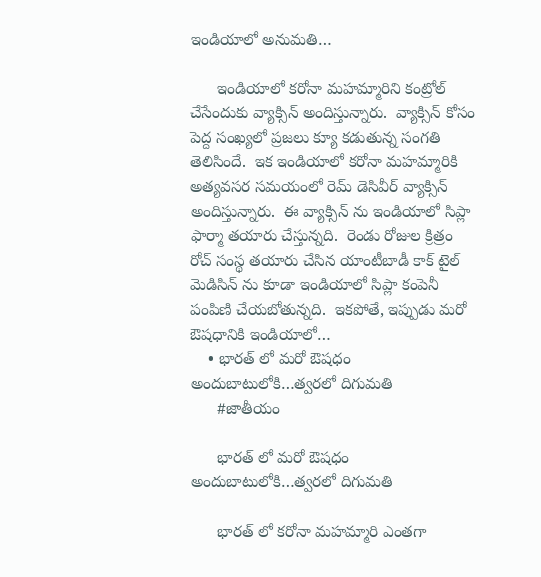ఇండియాలో అనుమతి…

      ఇండియాలో కరోనా మహమ్మారిని కంట్రోల్ చేసేందుకు వ్యాక్సిన్ అందిస్తున్నారు.  వ్యాక్సిన్ కోసం పెద్ద సంఖ్యలో ప్రజలు క్యూ కడుతున్న సంగతి తెలిసిందే.  ఇక ఇండియాలో కరోనా మహమ్మారికి అత్యవసర సమయంలో రెమ్ డెసివీర్ వ్యాక్సిన్ అందిస్తున్నారు.  ఈ వ్యాక్సిన్ ను ఇండియాలో సిప్లా ఫార్మా తయారు చేస్తున్నది.  రెండు రోజుల క్రిత్రం రోచ్ సంస్థ తయారు చేసిన యాంటీబాడీ కాక్ టైల్ మెడిసిన్ ను కూడా ఇండియాలో సిప్లా కంపెనీ పంపిణి చేయబోతున్నది.  ఇకపోతే, ఇప్పుడు మరో ఔషధానికి ఇండియాలో…
    • భారత్ లో మరో ఔషధం అందుబాటులోకి…త్వరలో దిగుమతి
      #జాతీయం

      భారత్ లో మరో ఔషధం అందుబాటులోకి…త్వరలో దిగుమతి

      భారత్ లో కరోనా మహమ్మారి ఎంతగా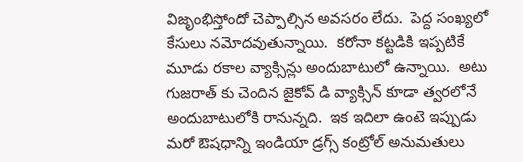విజృంభిస్తోందో చెప్పాల్సిన అవసరం లేదు.  పెద్ద సంఖ్యలో కేసులు నమోదవుతున్నాయి.  కరోనా కట్టడికి ఇప్పటికే మూడు రకాల వ్యాక్సిన్లు అందుబాటులో ఉన్నాయి.  అటు గుజరాత్ కు చెందిన జైకోవ్ డి వ్యాక్సిన్ కూడా త్వరలోనే అందుబాటులోకి రానున్నది.  ఇక ఇదిలా ఉంటె ఇప్పుడు మరో ఔషధాన్ని ఇండియా డ్రగ్స్ కంట్రోల్ అనుమతులు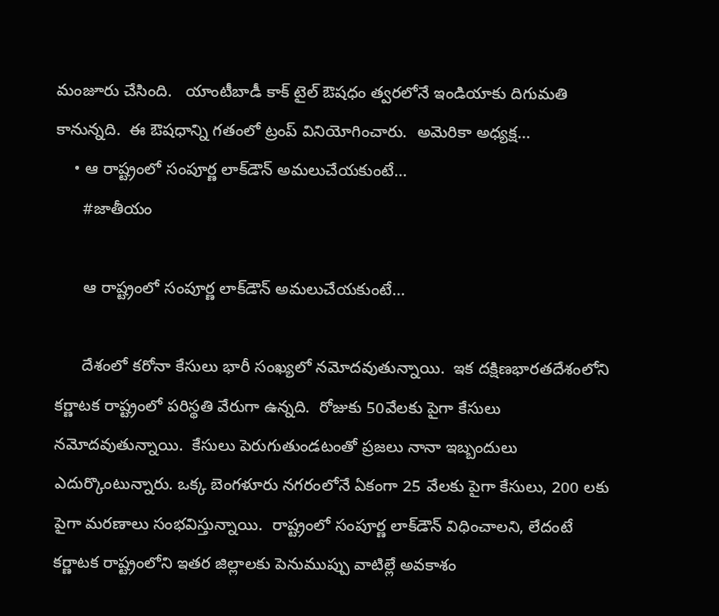మంజూరు చేసింది.   యాంటీబాడీ కాక్ టైల్ ఔషధం త్వరలోనే ఇండియాకు దిగుమతి కానున్నది.  ఈ ఔషధాన్ని గతంలో ట్రంప్ వినియోగించారు.  అమెరికా అధ్యక్ష…
    • ఆ రాష్ట్రంలో సంపూర్ణ లాక్‌డౌన్ అమ‌లుచేయ‌కుంటే…
      #జాతీయం

      ఆ రాష్ట్రంలో సంపూర్ణ లాక్‌డౌన్ అమ‌లుచేయ‌కుంటే…

      దేశంలో కరోనా కేసులు భారీ సంఖ్యలో నమోదవుతున్నాయి.  ఇక ద‌క్షిణ‌భార‌త‌దేశంలోని క‌ర్ణాట‌క రాష్ట్రంలో ప‌రిస్థ‌తి వేరుగా ఉన్న‌ది.  రోజుకు 50వేల‌కు పైగా కేసులు న‌మోద‌వుతున్నాయి.  కేసులు పెరుగుతుండ‌టంతో ప్ర‌జ‌లు నానా ఇబ్బందులు ఎదుర్కొంటున్నారు. ఒక్క బెంగ‌ళూరు న‌గ‌రంలోనే ఏకంగా 25 వేల‌కు పైగా కేసులు, 200 ల‌కు పైగా మ‌ర‌ణాలు సంభ‌విస్తున్నాయి.  రాష్ట్రంలో సంపూర్ణ లాక్‌డౌన్ విధించాల‌ని, లేదంటే క‌ర్ణాట‌క రాష్ట్రంలోని ఇత‌ర జిల్లాల‌కు పెనుముప్పు వాటిల్లే అవ‌కాశం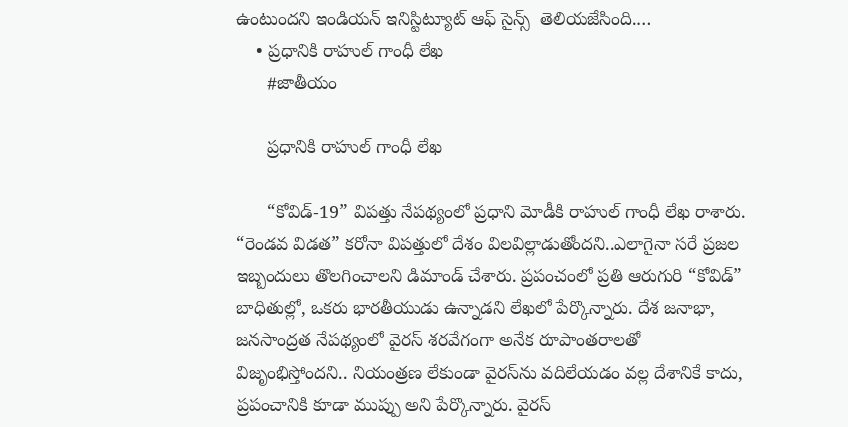ఉంటుందని ఇండియ‌న్ ఇనిస్టిట్యూట్ ఆఫ్ సైన్స్  తెలియ‌జేసింది.…
    • ప్రధానికి రాహుల్ గాంధీ లేఖ
      #జాతీయం

      ప్రధానికి రాహుల్ గాంధీ లేఖ

      “కోవిడ్-19” విపత్తు నేపథ్యంలో ప్రధాని మోడీకి రాహుల్ గాంధీ లేఖ రాశారు. “రెండవ విడత” కరోనా విపత్తులో దేశం విలవిల్లాడుతోందని..ఎలాగైనా సరే ప్రజల ఇబ్బందులు తొలగించాలని డిమాండ్ చేశారు. ప్రపంచంలో ప్రతి ఆరుగురి “కోవిడ్” బాధితుల్లో, ఒకరు భారతీయుడు ఉన్నాడని లేఖలో పేర్కొన్నారు. దేశ జనాభా, జనసాంద్రత నేపథ్యంలో వైరస్ శరవేగంగా అనేక రూపాంతరాలతో విజృంభిస్తోందని.. నియంత్రణ లేకుండా వైరస్‌ను వదిలేయడం వల్ల దేశానికే కాదు, ప్రపంచానికి కూడా ముప్పు అని పేర్కొన్నారు. వైరస్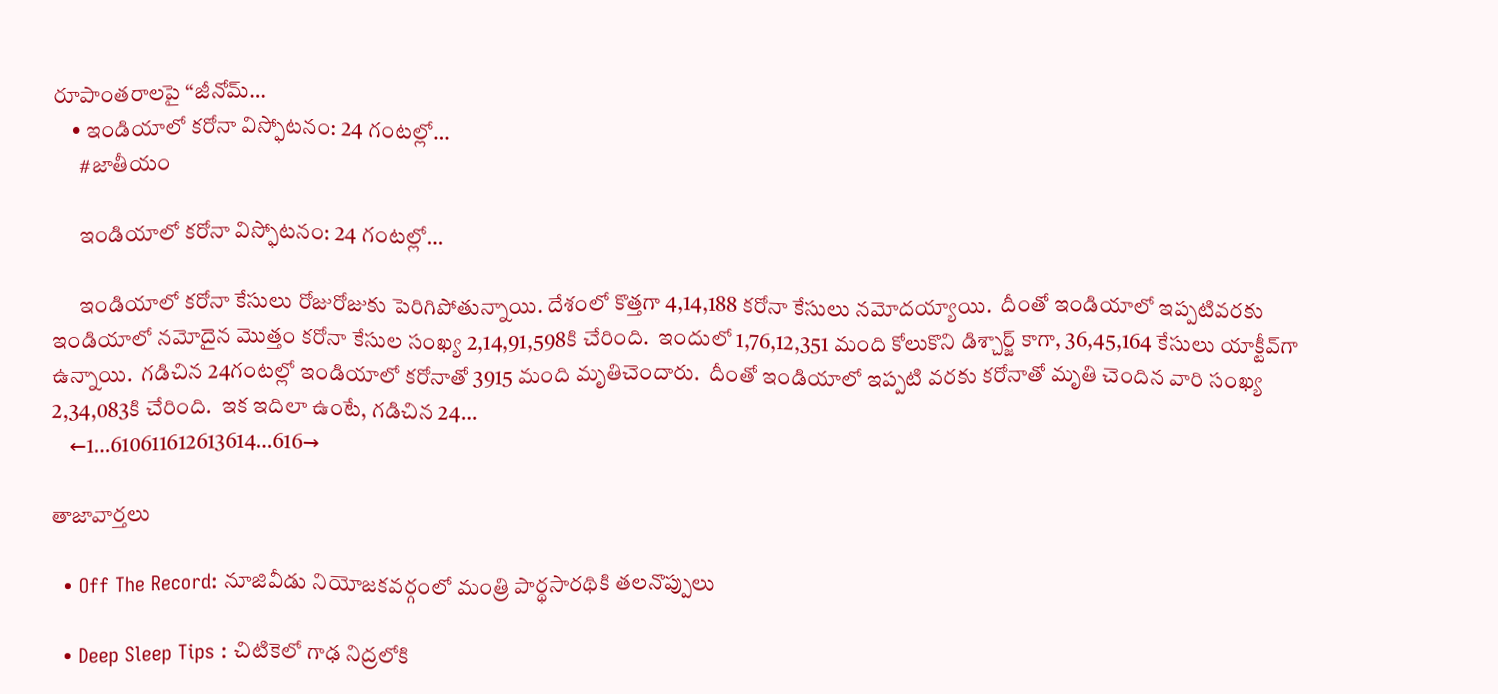రూపాంతరాలపై “జీనోమ్…
    • ఇండియాలో కరోనా విస్ఫోటనం: 24 గంటల్లో…
      #జాతీయం

      ఇండియాలో కరోనా విస్ఫోటనం: 24 గంటల్లో…

      ఇండియాలో కరోనా కేసులు రోజురోజుకు పెరిగిపోతున్నాయి. దేశంలో కొత్త‌గా 4,14,188 క‌రోనా కేసులు న‌మోద‌య్యాయి.  దీంతో ఇండియాలో ఇప్ప‌టివ‌ర‌కు ఇండియాలో న‌మోదైన మొత్తం క‌రోనా కేసుల సంఖ్య 2,14,91,598కి చేరింది.  ఇందులో 1,76,12,351 మంది కోలుకొని డిశ్చార్జ్ కాగా, 36,45,164 కేసులు యాక్టీవ్‌గా ఉన్నాయి.  గ‌డిచిన 24గంట‌ల్లో ఇండియాలో క‌రోనాతో 3915 మంది మృతిచెందారు.  దీంతో ఇండియాలో ఇప్ప‌టి వ‌ర‌కు క‌రోనాతో మృతి చెందిన వారి సంఖ్య 2,34,083కి చేరింది.  ఇక ఇదిలా ఉంటే, గ‌డిచిన 24…
    ←1…610611612613614…616→

తాజావార్తలు

  • Off The Record: నూజివీడు నియోజకవర్గంలో మంత్రి పార్థసారథికి తలనొప్పులు

  • Deep Sleep Tips : చిటికెలో గాఢ నిద్రలోకి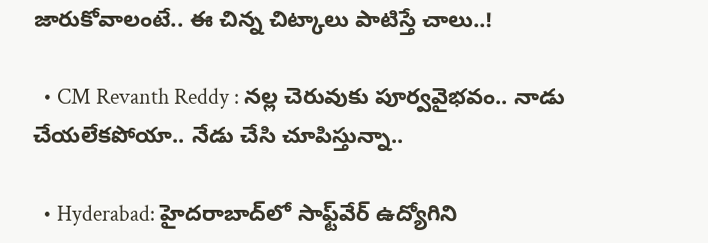జారుకోవాలంటే.. ఈ చిన్న చిట్కాలు పాటిస్తే చాలు..!

  • CM Revanth Reddy : నల్ల చెరువుకు పూర్వవైభవం.. నాడు చేయలేకపోయా.. నేడు చేసి చూపిస్తున్నా..

  • Hyderabad: హైదరాబాద్‌లో సాఫ్ట్‌వేర్ ఉద్యోగిని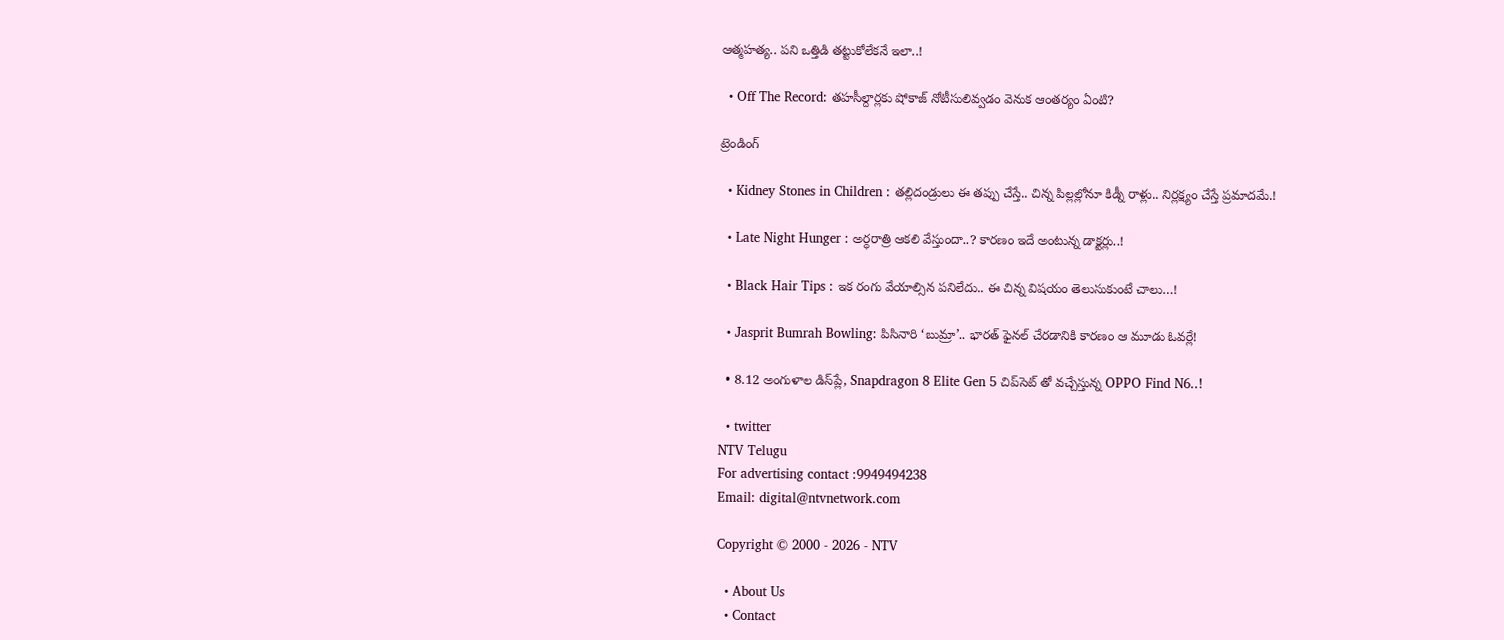ఆత్మహత్య.. పని ఒత్తిడి తట్టుకోలేకనే ఇలా..!

  • Off The Record: తహసీల్దార్లకు షోకాజ్ నోటీసులివ్వడం వెనుక ఆంతర్యం ఏంటి?

ట్రెండింగ్‌

  • Kidney Stones in Children : తల్లిదండ్రులు ఈ తప్పు చేస్తే.. చిన్న పిల్లల్లోనూ కిడ్నీ రాళ్లు.. నిర్లక్ష్యం చేస్తే ప్రమాదమే.!

  • Late Night Hunger : అర్ధరాత్రి ఆకలి వేస్తుందా..? కారణం ఇదే అంటున్న డాక్టర్లు..!

  • Black Hair Tips : ఇక రంగు వేయాల్సిన పనిలేదు.. ఈ చిన్న విషయం తెలుసుకుంటే చాలు…!

  • Jasprit Bumrah Bowling: పిసినారి ‘బుమ్రా’.. భారత్ ఫైనల్ చేరడానికి కారణం ఆ మూడు ఓవర్లే!

  • 8.12 అంగుళాల డిస్‌ప్లే, Snapdragon 8 Elite Gen 5 చిప్‌సెట్‌ తో వచ్చేస్తున్న OPPO Find N6..!

  • twitter
NTV Telugu
For advertising contact :9949494238
Email: digital@ntvnetwork.com

Copyright © 2000 - 2026 - NTV

  • About Us
  • Contact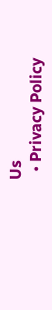Us
  • Privacy Policy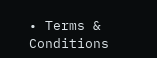• Terms & Conditions